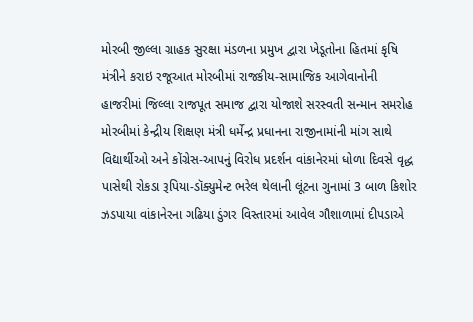મોરબી જીલ્લા ગ્રાહક સુરક્ષા મંડળના પ્રમુખ દ્વારા ખેડૂતોના હિતમાં કૃષિ મંત્રીને કરાઇ રજૂઆત મોરબીમાં રાજકીય-સામાજિક આગેવાનોની હાજરીમાં જિલ્લા રાજપૂત સમાજ દ્વારા યોજાશે સરસ્વતી સન્માન સમરોહ મોરબીમાં કેન્દ્રીય શિક્ષણ મંત્રી ધર્મેન્દ્ર પ્રધાનના રાજીનામાંની માંગ સાથે વિદ્યાર્થીઓ અને કોંગ્રેસ-આપનું વિરોધ પ્રદર્શન વાંકાનેરમાં ધોળા દિવસે વૃદ્ધ પાસેથી રોકડા રૂપિયા-ડૉક્યુમેન્ટ ભરેલ થેલાની લૂંટના ગુનામાં 3 બાળ કિશોર ઝડપાયા વાંકાનેરના ગઢિયા ડુંગર વિસ્તારમાં આવેલ ગૌશાળામાં દીપડાએ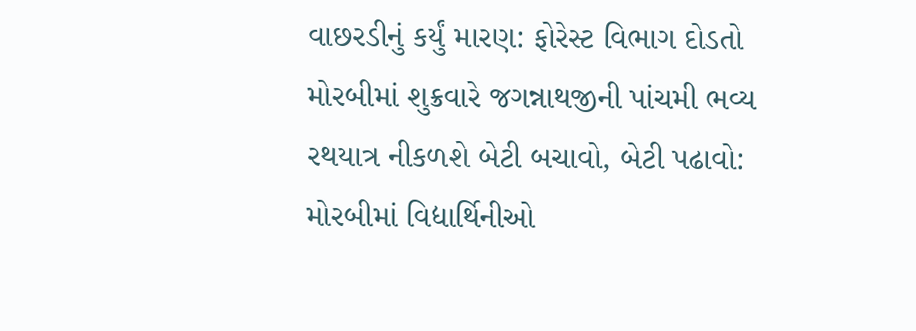વાછરડીનું કર્યું મારણ: ફોરેસ્ટ વિભાગ દોડતો મોરબીમાં શુક્રવારે જગન્નાથજીની પાંચમી ભવ્ય રથયાત્ર નીકળશે બેટી બચાવો, બેટી પઢાવો: મોરબીમાં વિદ્યાર્થિનીઓ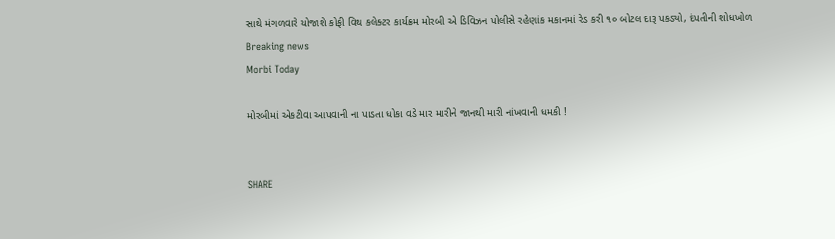સાથે મંગળવારે યોજાશે કોફી વિથ કલેક્ટર કાર્યક્રમ મોરબી એ ડિવિઝન પોલીસે રહેણાંક મકાનમાં રેડ કરી ૧૦ બોટલ દારૂ પકડ્યો, દંપતીની શોધખોળ
Breaking news
Morbi Today

મોરબીમાં એકટીવા આપવાની ના પાડતા ધોકા વડે માર મારીને જાનથી મારી નાંખવાની ધમકી !


SHARE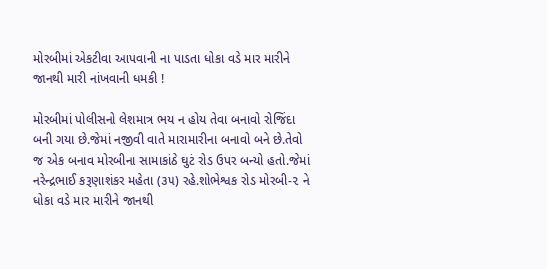મોરબીમાં એકટીવા આપવાની ના પાડતા ધોકા વડે માર મારીને જાનથી મારી નાંખવાની ધમકી !

મોરબીમાં પોલીસનો લેશમાત્ર ભય ન હોય તેવા બનાવો રોજિંદા બની ગયા છે.જેમાં નજીવી વાતે મારામારીના બનાવો બને છે.તેવો જ એક બનાવ મોરબીના સામાકાંઠે ઘુટં રોડ ઉપર બન્યો હતો.જેમાં નરેન્દ્રભાઈ કરૂણાશંકર મહેતા (૩૫) રહે.શોભેશ્વક રોડ મોરબી-૨ ને ધોકા વડે માર મારીને જાનથી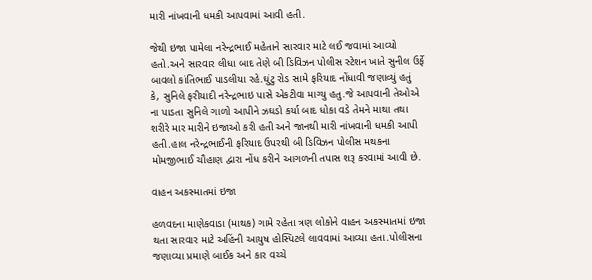મારી નાંખવાની ધમકી આપવામાં આવી હતી.

જેથી ઇજા પામેલા નરેન્દ્રભાઈ મહેતાને સારવાર માટે લઈ જવામાં આવ્યો હતો.અને સારવાર લીધા બાદ તેણે બી ડિવિઝન પોલીસ સ્ટેશન ખાતે સુનીલ ઉર્ફે બાવલો કાંતિભાઈ પાડલીયા રહે.ઘુંટુ રોડ સામે ફરિયાદ નોંધાવી જણાવ્યું હતું કે, સુનિલે ફરીયાદી નરેન્દ્રભાઇ પાસે એકટીવા માગ્યુ હતુ.જે આપવાની તેઓએ ના પાડતા સુનિલે ગાળો આપીને ઝઘડો કર્યા બાદ ધોકા વડે તેમને માથા તથા શરીરે માર મારીને ઇજાઓ કરી હતી અને જાનથી મારી નાંખવાની ધમકી આપી હતી.હાલ નરેન્દ્રભાઈની ફરિયાદ ઉપરથી બી ડિવિઝન પોલીસ મથકના મોમજીભાઈ ચૌહાણ દ્વારા નોંધ કરીને આગળની તપાસ શરૂ કરવામાં આવી છે.

વાહન અકસ્માતમાં ઇજા

હળવદના માણેકવાડા (માથક) ગામે રહેતા ત્રણ લોકોને વાહન અકસ્માતમાં ઇજા થતા સારવાર માટે અહિંની આયુષ હોસ્પિટલે લાવવામાં આવ્યા હતા.પોલીસના જણાવ્યા પ્રમાણે બાઈક અને કાર વચ્ચે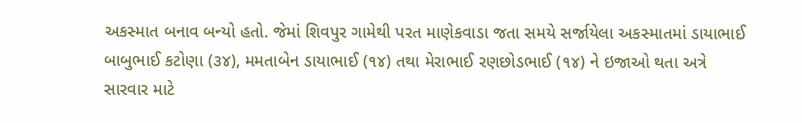અકસ્માત બનાવ બન્યો હતો. જેમાં શિવપુર ગામેથી પરત માણેકવાડા જતા સમયે સર્જાયેલા અકસ્માતમાં ડાયાભાઈ બાબુભાઈ કટોણા (૩૪), મમતાબેન ડાયાભાઈ (૧૪) તથા મેરાભાઈ રણછોડભાઈ (૧૪) ને ઇજાઓ થતા અત્રે સારવાર માટે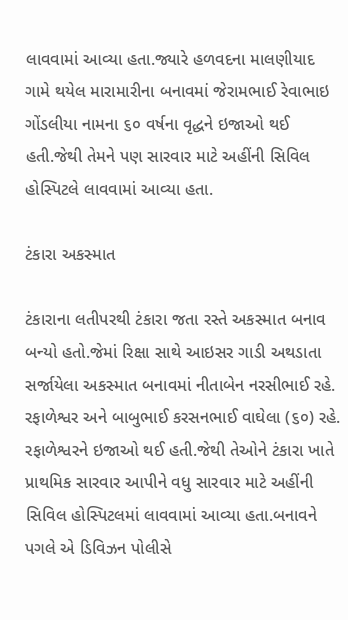લાવવામાં આવ્યા હતા.જ્યારે હળવદના માલણીયાદ ગામે થયેલ મારામારીના બનાવમાં જેરામભાઈ રેવાભાઇ ગોંડલીયા નામના ૬૦ વર્ષના વૃદ્ધને ઇજાઓ થઈ હતી.જેથી તેમને પણ સારવાર માટે અહીંની સિવિલ હોસ્પિટલે લાવવામાં આવ્યા હતા.

ટંકારા અકસ્માત

ટંકારાના લતીપરથી ટંકારા જતા રસ્તે અકસ્માત બનાવ બન્યો હતો.જેમાં રિક્ષા સાથે આઇસર ગાડી અથડાતા સર્જાયેલા અકસ્માત બનાવમાં નીતાબેન નરસીભાઈ રહે. રફાળેશ્વર અને બાબુભાઈ કરસનભાઈ વાઘેલા (૬૦) રહે. રફાળેશ્વરને ઇજાઓ થઈ હતી.જેથી તેઓને ટંકારા ખાતે પ્રાથમિક સારવાર આપીને વધુ સારવાર માટે અહીંની સિવિલ હોસ્પિટલમાં લાવવામાં આવ્યા હતા.બનાવને પગલે એ ડિવિઝન પોલીસે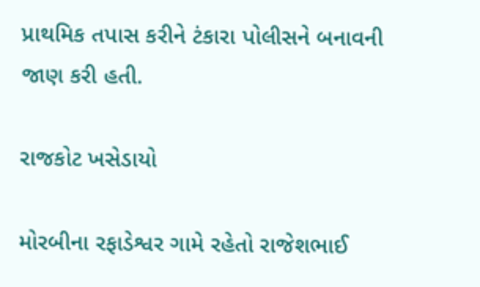પ્રાથમિક તપાસ કરીને ટંકારા પોલીસને બનાવની જાણ કરી હતી.

રાજકોટ ખસેડાયો

મોરબીના રફાડેશ્વર ગામે રહેતો રાજેશભાઈ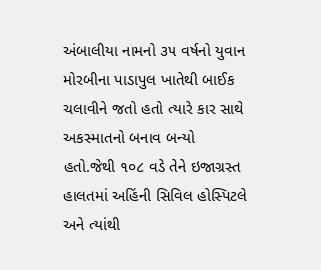અંબાલીયા નામનો ૩૫ વર્ષનો યુવાન મોરબીના પાડાપુલ ખાતેથી બાઈક ચલાવીને જતો હતો ત્યારે કાર સાથે અકસ્માતનો બનાવ બન્યો હતો.જેથી ૧૦૮ વડે તેને ઇજાગ્રસ્ત હાલતમાં અહિંની સિવિલ હોસ્પિટલે અને ત્યાંથી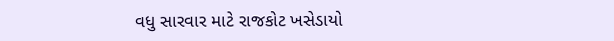વધુ સારવાર માટે રાજકોટ ખસેડાયો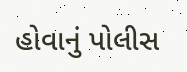હોવાનું પોલીસ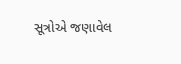સૂત્રોએ જણાવેલ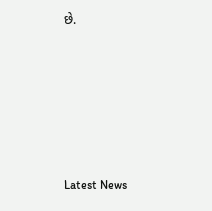છે.






Latest News